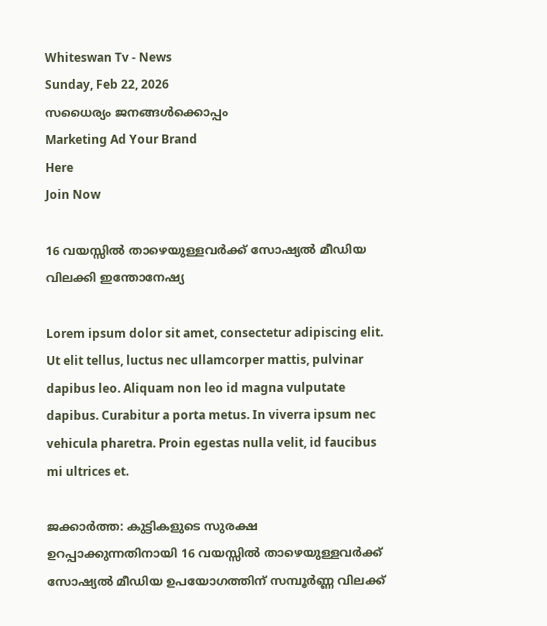Whiteswan Tv - News
Sunday, Feb 22, 2026
സധൈര്യം ജനങ്ങൾക്കൊപ്പം
Marketing Ad Your Brand
Here
Join Now

16 വയസ്സിൽ താഴെയുള്ളവർക്ക് സോഷ്യൽ മീഡിയ വിലക്കി ഇന്തോനേഷ്യ

Lorem ipsum dolor sit amet, consectetur adipiscing elit. Ut elit tellus, luctus nec ullamcorper mattis, pulvinar dapibus leo. Aliquam non leo id magna vulputate dapibus. Curabitur a porta metus. In viverra ipsum nec vehicula pharetra. Proin egestas nulla velit, id faucibus mi ultrices et.

ജക്കാർത്ത: കുട്ടികളുടെ സുരക്ഷ ഉറപ്പാക്കുന്നതിനായി 16 വയസ്സിൽ താഴെയുള്ളവർക്ക് സോഷ്യൽ മീഡിയ ഉപയോഗത്തിന് സമ്പൂർണ്ണ വിലക്ക്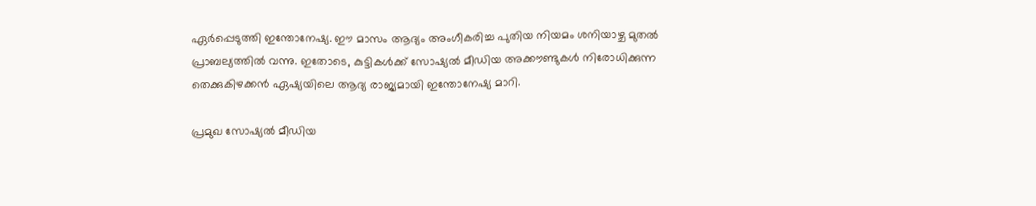ഏർപ്പെടുത്തി ഇന്തോനേഷ്യ. ഈ മാസം ആദ്യം അംഗീകരിച്ച പുതിയ നിയമം ശനിയാഴ്ച മുതൽ പ്രാബല്യത്തിൽ വന്നു. ഇതോടെ, കുട്ടികൾക്ക് സോഷ്യൽ മീഡിയ അക്കൗണ്ടുകൾ നിരോധിക്കുന്ന തെക്കുകിഴക്കൻ ഏഷ്യയിലെ ആദ്യ രാജ്യമായി ഇന്തോനേഷ്യ മാറി.

പ്രമുഖ സോഷ്യൽ മീഡിയ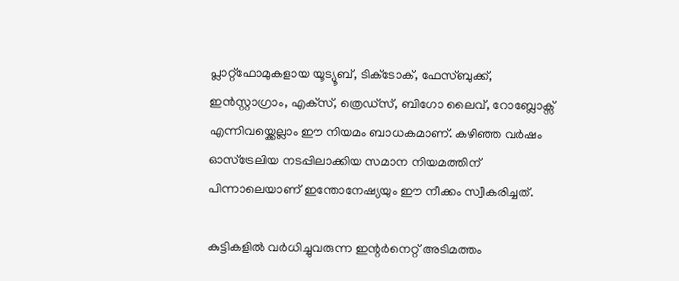പ്ലാറ്റ്‌ഫോമുകളായ യൂട്യൂബ്, ടിക്‌ടോക്, ഫേസ്ബുക്ക്, ഇൻസ്റ്റാഗ്രാം, എക്‌സ്, ത്രെഡ്‌സ്, ബിഗോ ലൈവ്, റോബ്ലോക്സ് എന്നിവയ്ക്കെല്ലാം ഈ നിയമം ബാധകമാണ്. കഴിഞ്ഞ വർഷം ഓസ്ട്രേലിയ നടപ്പിലാക്കിയ സമാന നിയമത്തിന് പിന്നാലെയാണ് ഇന്തോനേഷ്യയും ഈ നീക്കം സ്വീകരിച്ചത്.

കുട്ടികളിൽ വർധിച്ചുവരുന്ന ഇന്റർനെറ്റ് അടിമത്തം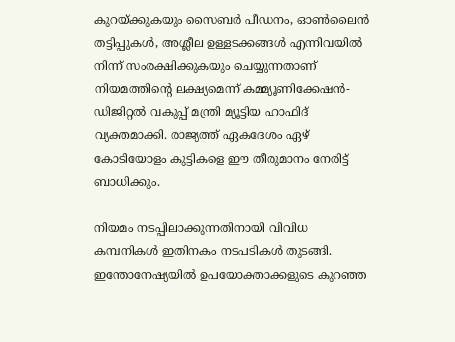കുറയ്ക്കുകയും സൈബർ പീഡനം, ഓൺലൈൻ തട്ടിപ്പുകൾ, അശ്ലീല ഉള്ളടക്കങ്ങൾ എന്നിവയിൽ നിന്ന് സംരക്ഷിക്കുകയും ചെയ്യുന്നതാണ് നിയമത്തിന്റെ ലക്ഷ്യമെന്ന് കമ്മ്യൂണിക്കേഷൻ-ഡിജിറ്റൽ വകുപ്പ് മന്ത്രി മ്യൂട്ടിയ ഹാഫിദ് വ്യക്തമാക്കി. രാജ്യത്ത് ഏകദേശം ഏഴ് കോടിയോളം കുട്ടികളെ ഈ തീരുമാനം നേരിട്ട് ബാധിക്കും.

നിയമം നടപ്പിലാക്കുന്നതിനായി വിവിധ കമ്പനികൾ ഇതിനകം നടപടികൾ തുടങ്ങി. ഇന്തോനേഷ്യയിൽ ഉപയോക്താക്കളുടെ കുറഞ്ഞ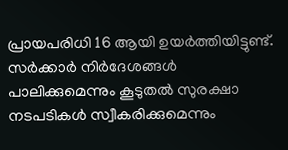പ്രായപരിധി 16 ആയി ഉയർത്തിയിട്ടുണ്ട്. സർക്കാർ നിർദേശങ്ങൾ പാലിക്കുമെന്നും കൂടുതൽ സുരക്ഷാ നടപടികൾ സ്വീകരിക്കുമെന്നും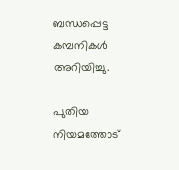ബന്ധപ്പെട്ട കമ്പനികൾ അറിയിച്ചു.

പുതിയ നിയമത്തോട്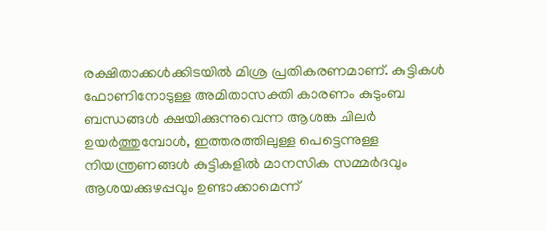രക്ഷിതാക്കൾക്കിടയിൽ മിശ്ര പ്രതികരണമാണ്. കുട്ടികൾ ഫോണിനോടുള്ള അമിതാസക്തി കാരണം കുടുംബ ബന്ധങ്ങൾ ക്ഷയിക്കുന്നുവെന്ന ആശങ്ക ചിലർ ഉയർത്തുമ്പോൾ, ഇത്തരത്തിലുള്ള പെട്ടെന്നുള്ള നിയന്ത്രണങ്ങൾ കുട്ടികളിൽ മാനസിക സമ്മർദവും ആശയക്കുഴപ്പവും ഉണ്ടാക്കാമെന്ന്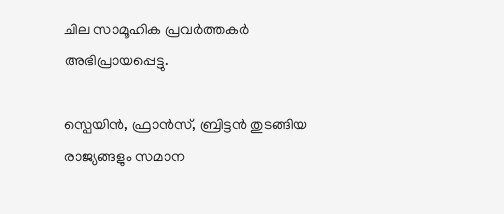ചില സാമൂഹിക പ്രവർത്തകർ അഭിപ്രായപ്പെട്ടു.

സ്പെയിൻ, ഫ്രാൻസ്, ബ്രിട്ടൻ തുടങ്ങിയ രാജ്യങ്ങളും സമാന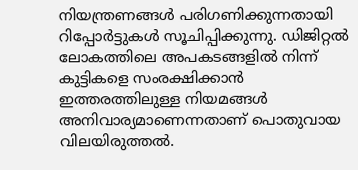നിയന്ത്രണങ്ങൾ പരിഗണിക്കുന്നതായി റിപ്പോർട്ടുകൾ സൂചിപ്പിക്കുന്നു. ഡിജിറ്റൽ ലോകത്തിലെ അപകടങ്ങളിൽ നിന്ന് കുട്ടികളെ സംരക്ഷിക്കാൻ ഇത്തരത്തിലുള്ള നിയമങ്ങൾ അനിവാര്യമാണെന്നതാണ് പൊതുവായ വിലയിരുത്തൽ.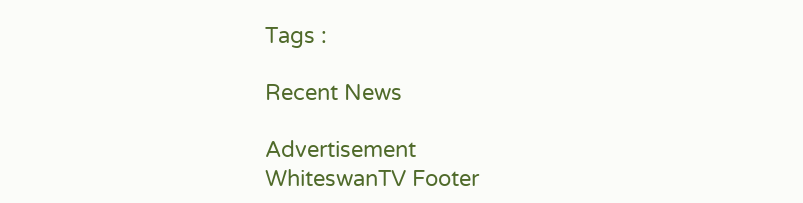Tags :

Recent News

Advertisement
WhiteswanTV Footer